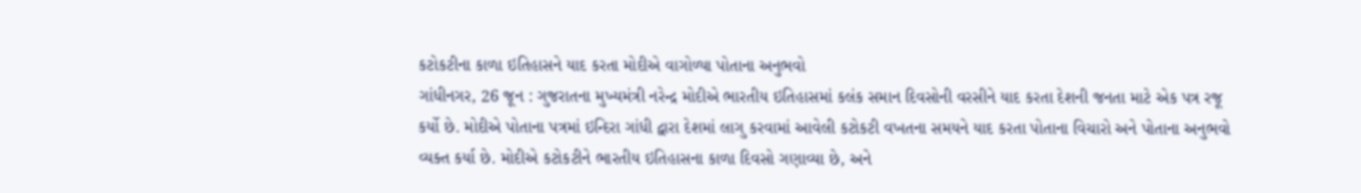કટોકટીના કાળા ઇતિહાસને યાદ કરતા મોદીએ વાગોળ્યા પોતાના અનુભવો
ગાંધીનગર, 26 જૂન : ગુજરાતના મુખ્યમંત્રી નરેન્દ્ર મોદીએ ભારતીય ઇતિહાસમાં કલંક સમાન દિવસોની વરસીને યાદ કરતા દેશની જનતા માટે એક પત્ર રજૂ કર્યો છે. મોદીએ પોતાના પત્રમાં ઇન્દિરા ગાંધી દ્વારા દેશમાં લાગુ કરવામાં આવેલી કટોકટી વખતના સમયને યાદ કરતા પોતાના વિચારો અને પોતાના અનુભવો વ્યક્ત કર્યા છે. મોદીએ કટોકટીને ભારતીય ઇતિહાસના કાળા દિવસો ગણાવ્યા છે, અને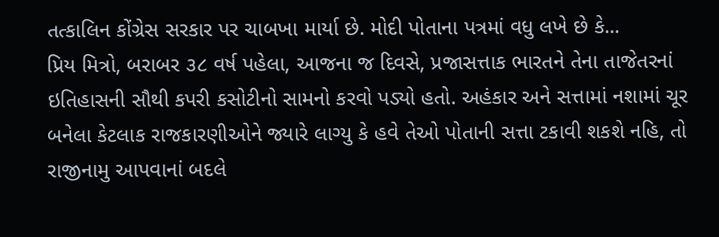તત્કાલિન કોંગ્રેસ સરકાર પર ચાબખા માર્યા છે. મોદી પોતાના પત્રમાં વધુ લખે છે કે...
પ્રિય મિત્રો, બરાબર ૩૮ વર્ષ પહેલા, આજના જ દિવસે, પ્રજાસત્તાક ભારતને તેના તાજેતરનાં ઇતિહાસની સૌથી કપરી કસોટીનો સામનો કરવો પડ્યો હતો. અહંકાર અને સત્તામાં નશામાં ચૂર બનેલા કેટલાક રાજકારણીઓને જ્યારે લાગ્યુ કે હવે તેઓ પોતાની સત્તા ટકાવી શકશે નહિ, તો રાજીનામુ આપવાનાં બદલે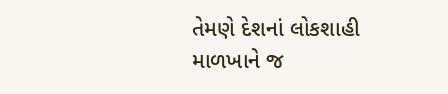તેમણે દેશનાં લોકશાહી માળખાને જ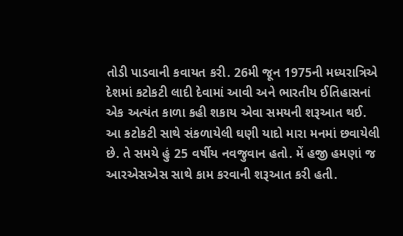તોડી પાડવાની કવાયત કરી. 26મી જૂન 1975ની મધ્યરાત્રિએ દેશમાં કટોકટી લાદી દેવામાં આવી અને ભારતીય ઈતિહાસનાં એક અત્યંત કાળા કહી શકાય એવા સમયની શરૂઆત થઈ.
આ કટોકટી સાથે સંકળાયેલી ઘણી યાદો મારા મનમાં છવાયેલી છે. તે સમયે હું 25 વર્ષીય નવજુવાન હતો. મેં હજી હમણાં જ આરએસએસ સાથે કામ કરવાની શરૂઆત કરી હતી.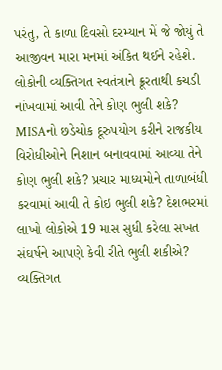પરંતુ, તે કાળા દિવસો દરમ્યાન મેં જે જોયું તે આજીવન મારા મનમાં અંકિત થઈને રહેશે. લોકોની વ્યક્તિગત સ્વતંત્રાને ક્રૂરતાથી કચડી નાંખવામાં આવી તેને કોણ ભુલી શકે? MISAનો છડેચોક દૂરુપયોગ કરીને રાજકીય વિરોધીઓને નિશાન બનાવવામાં આવ્યા તેને કોણ ભુલી શકે? પ્રચાર માધ્યમોને તાળાબંધી કરવામાં આવી તે કોઇ ભુલી શકે? દેશભરમાં લાખો લોકોએ 19 માસ સુધી કરેલા સખત સંઘર્ષને આપણે કેવી રીતે ભુલી શકીએ? વ્યક્તિગત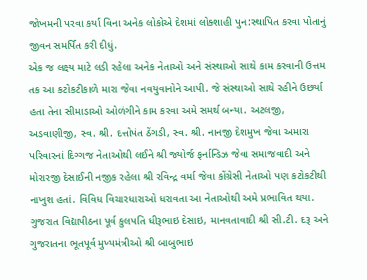જોખમની પરવા કર્યા વિના અનેક લોકોએ દેશમાં લોક્શાહી પુન:સ્થાપિત કરવા પોતાનું જીવન સમર્પિત કરી દીધું.
એક જ લક્ષ્ય માટે લડી રહેલા અનેક નેતાઓ અને સંસ્થાઓ સાથે કામ કરવાની ઉત્તમ તક આ કટોકટીકાળે મારા જેવા નવયુવાનોને આપી. જે સંસ્થાઓ સાથે રહીને ઉછર્યા હતા તેના સીમાડાઓ ઓળંગીને કામ કરવા અમે સમર્થ બન્યા. અટલજી, અડવાણીજી, સ્વ. શ્રી. દત્તોપંત ઠેંગડી, સ્વ. શ્રી. નાનજી દેશમુખ જેવા અમારા પરિવારનાં દિગ્ગજ નેતાઓથી લઈને શ્રી જ્યોર્જ ફર્નાન્ડિઝ જેવા સમાજવાદી અને મોરારજી દેસાઈની નજીક રહેલા શ્રી રવિન્દ્ર વર્મા જેવા કોંગ્રેસી નેતાઓ પણ કટોકટીથી નાખુશ હતાં. વિવિધ વિચારધારાઓ ધરાવતા આ નેતાઓથી અમે પ્રભાવિત થયા. ગુજરાત વિદ્યાપીઠના પૂર્વ કુલપતિ ધીરૂભાઇ દેસાઇ, માનવતાવાદી શ્રી સી.ટી. દરૂ અને ગુજરાતના ભૂતપૂર્વ મુખ્યમંત્રીઓ શ્રી બાબુભાઇ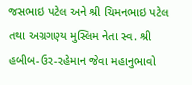જસભાઇ પટેલ અને શ્રી ચિમનભાઇ પટેલ તથા અગ્રગણ્ય મુસ્લિમ નેતા સ્વ. શ્રી હબીબ-ઉર-રહેમાન જેવા મહાનુભાવો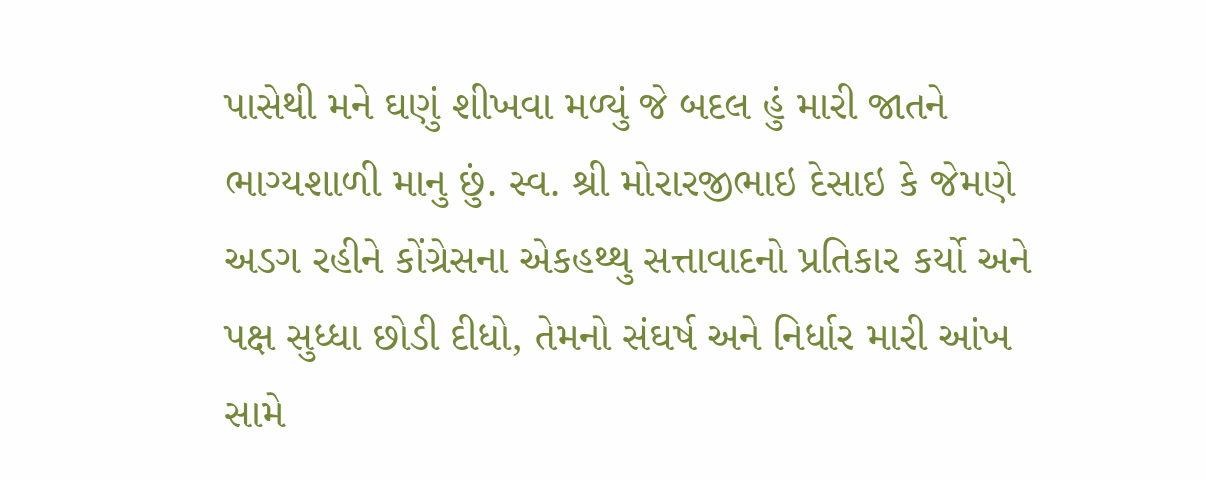પાસેથી મને ઘણું શીખવા મળ્યું જે બદલ હું મારી જાતને ભાગ્યશાળી માનુ છું. સ્વ. શ્રી મોરારજીભાઇ દેસાઇ કે જેમણે અડગ રહીને કોંગ્રેસના એકહથ્થુ સત્તાવાદનો પ્રતિકાર કર્યો અને પક્ષ સુધ્ધા છોડી દીધો, તેમનો સંઘર્ષ અને નિર્ધાર મારી આંખ સામે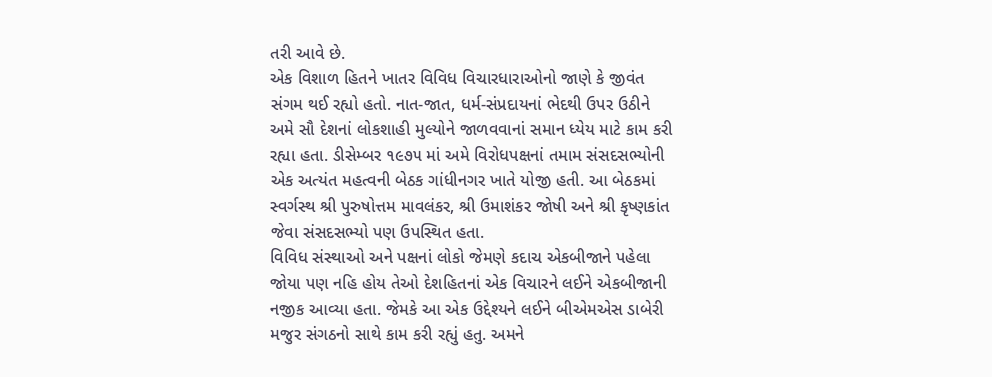તરી આવે છે.
એક વિશાળ હિતને ખાતર વિવિધ વિચારધારાઓનો જાણે કે જીવંત સંગમ થઈ રહ્યો હતો. નાત-જાત, ધર્મ-સંપ્રદાયનાં ભેદથી ઉપર ઉઠીને અમે સૌ દેશનાં લોકશાહી મુલ્યોને જાળવવાનાં સમાન ધ્યેય માટે કામ કરી રહ્યા હતા. ડીસેમ્બર ૧૯૭૫ માં અમે વિરોધપક્ષનાં તમામ સંસદસભ્યોની એક અત્યંત મહત્વની બેઠક ગાંધીનગર ખાતે યોજી હતી. આ બેઠકમાં સ્વર્ગસ્થ શ્રી પુરુષોત્તમ માવલંકર, શ્રી ઉમાશંકર જોષી અને શ્રી કૃષ્ણકાંત જેવા સંસદસભ્યો પણ ઉપસ્થિત હતા.
વિવિધ સંસ્થાઓ અને પક્ષનાં લોકો જેમણે કદાચ એકબીજાને પહેલા જોયા પણ નહિ હોય તેઓ દેશહિતનાં એક વિચારને લઈને એકબીજાની નજીક આવ્યા હતા. જેમકે આ એક ઉદ્દેશ્યને લઈને બીએમએસ ડાબેરી મજુર સંગઠનો સાથે કામ કરી રહ્યું હતુ. અમને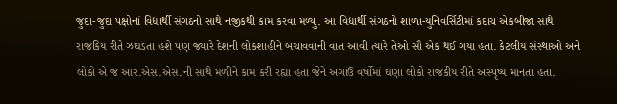જુદા-જુદા પક્ષોનાં વિદ્યાર્થી સંગઠનો સાથે નજીકથી કામ કરવા મળ્યુ. આ વિદ્યાર્થી સંગઠનો શાળા-યુનિવર્સિટીમાં કદાચ એકબીજા સાથે રાજકિય રીતે ઝઘડતા હશે પણ જ્યારે દેશની લોકશાહીને બચાવવાની વાત આવી ત્યારે તેઓ સૌ એક થઈ ગયા હતા. કેટલીય સંસ્થાઓ અને લોકો એ જ આર.એસ.એસ.ની સાથે મળીને કામ કરી રહ્યા હતા જેને અગાઉ વર્ષોમાં ઘણા લોકો રાજકીય રીતે અસ્પૃષ્ય માનતા હતા.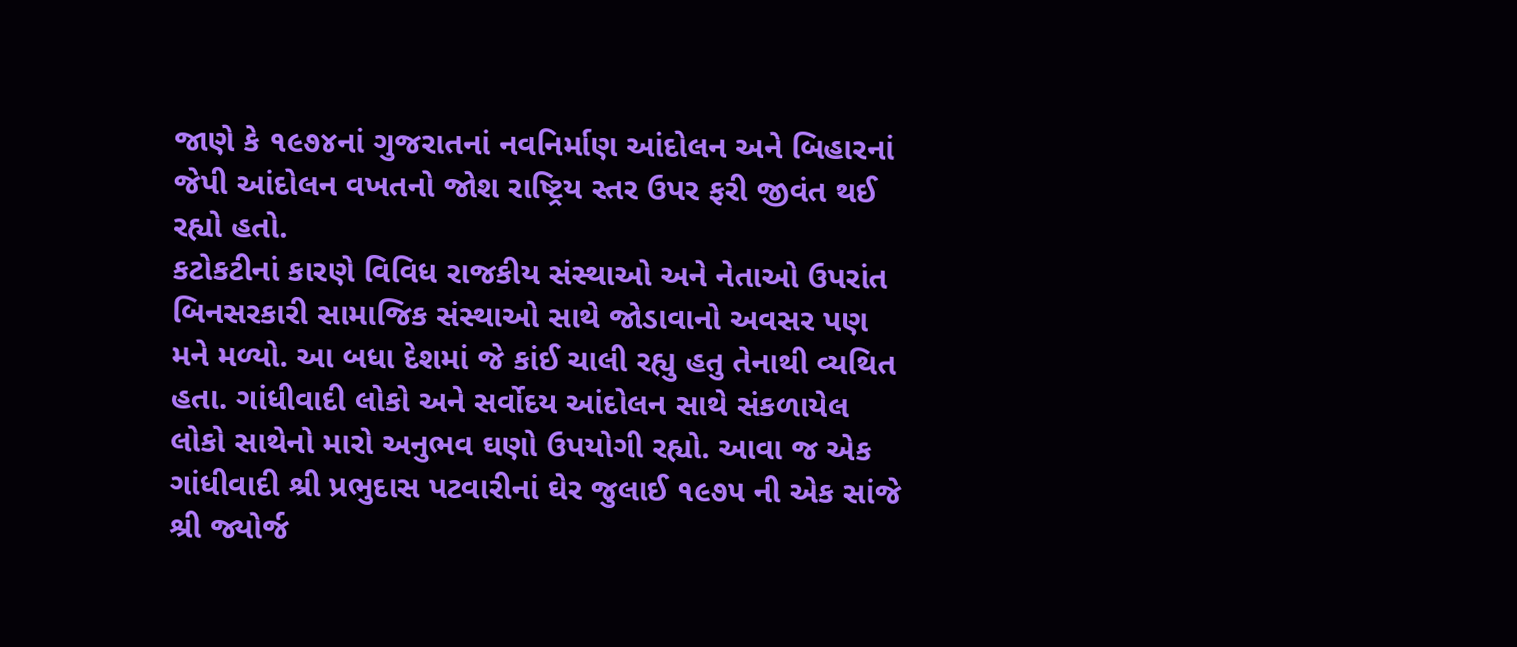જાણે કે ૧૯૭૪નાં ગુજરાતનાં નવનિર્માણ આંદોલન અને બિહારનાં જેપી આંદોલન વખતનો જોશ રાષ્ટ્રિય સ્તર ઉપર ફરી જીવંત થઈ રહ્યો હતો.
કટોકટીનાં કારણે વિવિધ રાજકીય સંસ્થાઓ અને નેતાઓ ઉપરાંત બિનસરકારી સામાજિક સંસ્થાઓ સાથે જોડાવાનો અવસર પણ મને મળ્યો. આ બધા દેશમાં જે કાંઈ ચાલી રહ્યુ હતુ તેનાથી વ્યથિત હતા. ગાંધીવાદી લોકો અને સર્વોદય આંદોલન સાથે સંકળાયેલ લોકો સાથેનો મારો અનુભવ ઘણો ઉપયોગી રહ્યો. આવા જ એક ગાંધીવાદી શ્રી પ્રભુદાસ પટવારીનાં ઘેર જુલાઈ ૧૯૭૫ ની એક સાંજે શ્રી જ્યોર્જ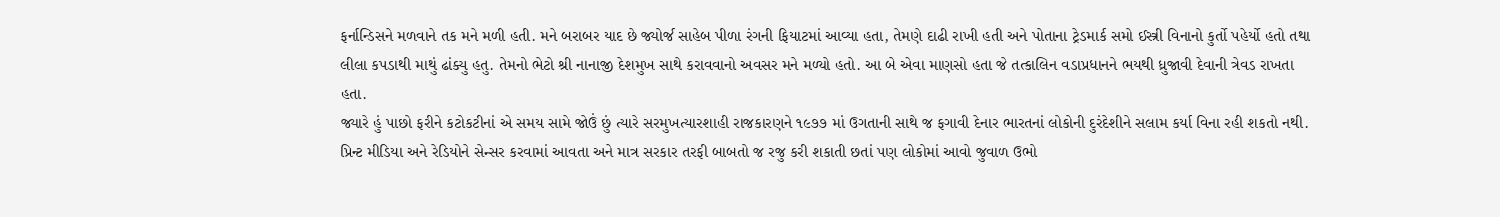ફર્નાન્ડિસને મળવાને તક મને મળી હતી. મને બરાબર યાદ છે જ્યોર્જ સાહેબ પીળા રંગની ફિયાટમાં આવ્યા હતા, તેમણે દાઢી રાખી હતી અને પોતાના ટ્રેડમાર્ક સમો ઈસ્ત્રી વિનાનો કુર્તો પહેર્યો હતો તથા લીલા કપડાથી માથું ઢાંક્યુ હતુ. તેમનો ભેટો શ્રી નાનાજી દેશમુખ સાથે કરાવવાનો અવસર મને મળ્યો હતો. આ બે એવા માણસો હતા જે તત્કાલિન વડાપ્રધાનને ભયથી ધ્રુજાવી દેવાની ત્રેવડ રાખતા હતા.
જ્યારે હું પાછો ફરીને કટોકટીનાં એ સમય સામે જોઉં છું ત્યારે સરમુખત્યારશાહી રાજકારણને ૧૯૭૭ માં ઉગતાની સાથે જ ફગાવી દેનાર ભારતનાં લોકોની દુરંદેશીને સલામ કર્યા વિના રહી શકતો નથી. પ્રિન્ટ મીડિયા અને રેડિયોને સેન્સર કરવામાં આવતા અને માત્ર સરકાર તરફી બાબતો જ રજુ કરી શકાતી છતાં પણ લોકોમાં આવો જુવાળ ઉભો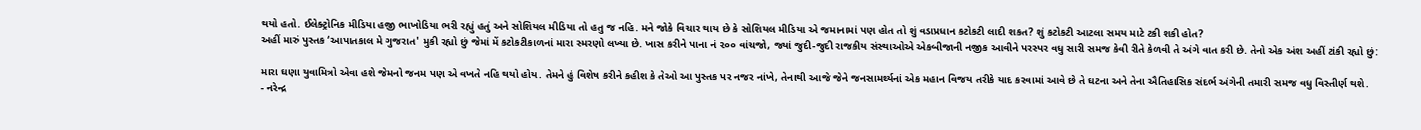થયો હતો. ઈલેક્ટ્રોનિક મીડિયા હજી ભાખોડિયા ભરી રહ્યું હતું અને સોશિયલ મીડિયા તો હતુ જ નહિ. મને જોકે વિચાર થાય છે કે સોશિયલ મીડિયા એ જમાનામાં પણ હોત તો શું વડાપ્રધાન કટોકટી લાદી શકત? શું કટોકટી આટલા સમય માટે ટકી શકી હોત?
અહીં મારું પુસ્તક ‘આપાતકાલ મે ગુજરાત' મુકી રહ્યો છું જેમાં મેં કટોકટીકાળનાં મારા સ્મરણો લખ્યા છે. ખાસ કરીને પાના નં ૨૦૦ વાંચજો, જ્યાં જુદી-જુદી રાજકીય સંસ્થાઓએ એકબીજાની નજીક આવીને પરસ્પર વધુ સારી સમજ કેવી રીતે કેળવી તે અંગે વાત કરી છે. તેનો એક અંશ અહીં ટાંકી રહ્યો છું:

મારા ઘણા યુવામિત્રો એવા હશે જેમનો જનમ પણ એ વખતે નહિ થયો હોય. તેમને હું વિશેષ કરીને કહીશ કે તેઓ આ પુસ્તક પર નજર નાંખે, તેનાથી આજે જેને જનસામર્થ્યનાં એક મહાન વિજય તરીકે યાદ કરવામાં આવે છે તે ઘટના અને તેના ઐતિહાસિક સંદર્ભ અંગેની તમારી સમજ વધુ વિસ્તીર્ણ થશે.
- નરેન્દ્ર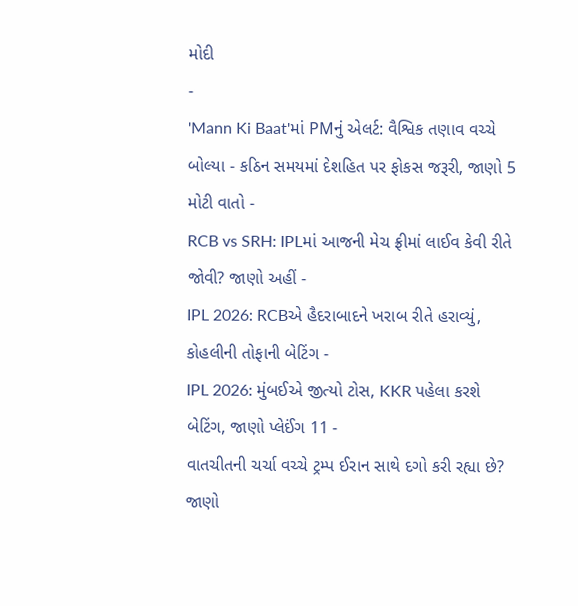મોદી
-
'Mann Ki Baat'માં PMનું એલર્ટ: વૈશ્વિક તણાવ વચ્ચે બોલ્યા - કઠિન સમયમાં દેશહિત પર ફોકસ જરૂરી, જાણો 5 મોટી વાતો -
RCB vs SRH: IPLમાં આજની મેચ ફ્રીમાં લાઈવ કેવી રીતે જોવી? જાણો અહીં -
IPL 2026: RCBએ હૈદરાબાદને ખરાબ રીતે હરાવ્યું, કોહલીની તોફાની બેટિંગ -
IPL 2026: મુંબઈએ જીત્યો ટોસ, KKR પહેલા કરશે બેટિંગ, જાણો પ્લેઈંગ 11 -
વાતચીતની ચર્ચા વચ્ચે ટ્રમ્પ ઈરાન સાથે દગો કરી રહ્યા છે? જાણો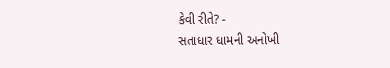કેવી રીતે? -
સતાધાર ધામની અનોખી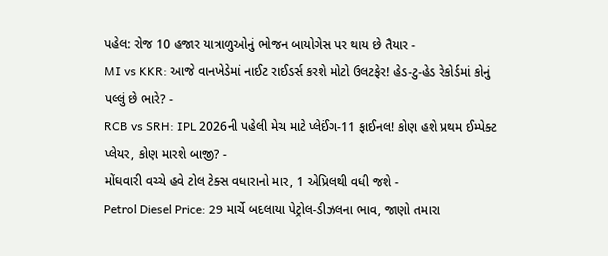પહેલ: રોજ 10 હજાર યાત્રાળુઓનું ભોજન બાયોગેસ પર થાય છે તૈયાર -
MI vs KKR: આજે વાનખેડેમાં નાઈટ રાઈડર્સ કરશે મોટો ઉલટફેર! હેડ-ટુ-હેડ રેકોર્ડમાં કોનું પલ્લું છે ભારે? -
RCB vs SRH: IPL 2026ની પહેલી મેચ માટે પ્લેઈંગ-11 ફાઈનલ! કોણ હશે પ્રથમ ઈમ્પેક્ટ પ્લેયર, કોણ મારશે બાજી? -
મોંઘવારી વચ્ચે હવે ટોલ ટેક્સ વધારાનો માર, 1 એપ્રિલથી વધી જશે -
Petrol Diesel Price: 29 માર્ચે બદલાયા પેટ્રોલ-ડીઝલના ભાવ, જાણો તમારા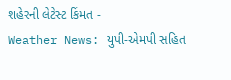શહેરની લેટેસ્ટ કિંમત -
Weather News: યુપી-એમપી સહિત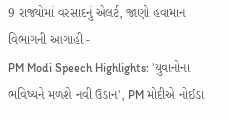9 રાજ્યોમાં વરસાદનું એલર્ટ, જાણો હવામાન વિભાગની આગાહી -
PM Modi Speech Highlights: 'યુવાનોના ભવિષ્યને મળશે નવી ઉડાન', PM મોદીએ નોઈડા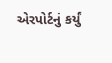એરપોર્ટનું કર્યું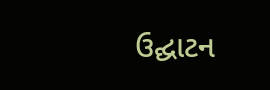ઉદ્ઘાટન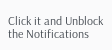Click it and Unblock the Notifications